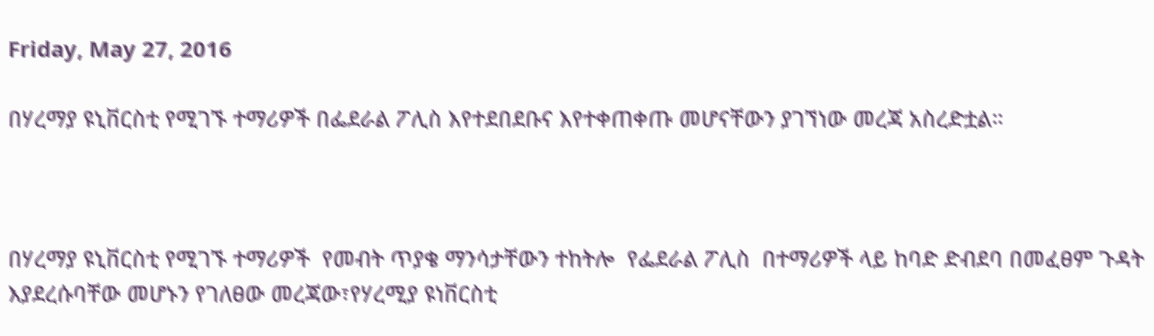Friday, May 27, 2016

በሃረማያ ዩኒቨርስቲ የሚገኙ ተማሪዎች በፌደራል ፖሊስ እየተደበደቡና እየተቀጠቀጡ መሆናቸውን ያገኘነው መረጃ አስረድቷል።



በሃረማያ ዩኒቨርስቲ የሚገኙ ተማሪዎች  የመብት ጥያቄ ማንሳታቸውን ተከትሎ  የፌደራል ፖሊስ  በተማሪዎች ላይ ከባድ ድብደባ በመፈፀም ጉዳት እያደረሱባቸው መሆኑን የገለፀው መረጃው፣የሃረሚያ ዩነቨርስቲ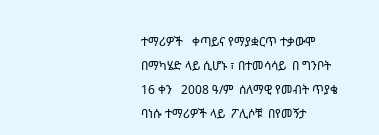ተማሪዎች   ቀጣይና የማያቋርጥ ተቃውሞ በማካሄድ ላይ ሲሆኑ ፣ በተመሳሳይ  በ ግንቦት 16 ቀን   2008 ዓ/ም  ሰለማዊ የመብት ጥያቄ  ባነሱ ተማሪዎች ላይ  ፖሊሶቹ  በየመኝታ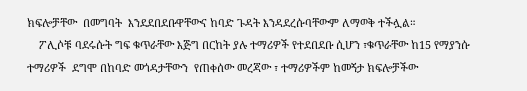ክፍሎቻቸው  በመግባት  እንደደበደቡዋቸውና ከባድ ጉዳት እንዳደረሱባቸውም ለማወቅ ተችሏል።
    ፖሊሶቹ ባደሩሱት ግፍ ቁጥራቸው እጅግ በርከት ያሉ ተማሪዎች የተደበደቡ ሲሆን ፣ቁጥራቸው ከ15 የማያንሱ  ተማሪዎች  ደግሞ በከባድ መጎዳታቸውን  የጠቀሰው መረጃው ፣ ተማሪዎችም ከመኝታ ክፍሎቻችው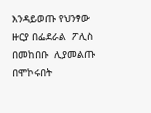እንዳይወጡ የህንፃው  ዙርያ በፌደራል  ፖሊስ በመከበቡ  ሊያመልጡ በሞኮሩበት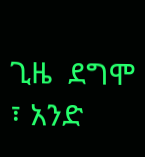ጊዜ  ደግሞ ፣ አንድ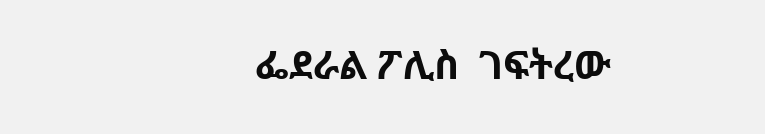ፌደራል ፖሊስ  ገፍትረው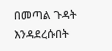በመጣል ጉዳት እንዳደረሱበት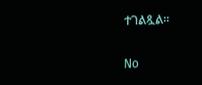ተገልጿል።

No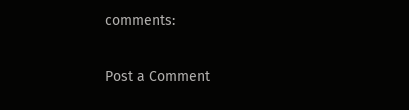comments:

Post a Comment